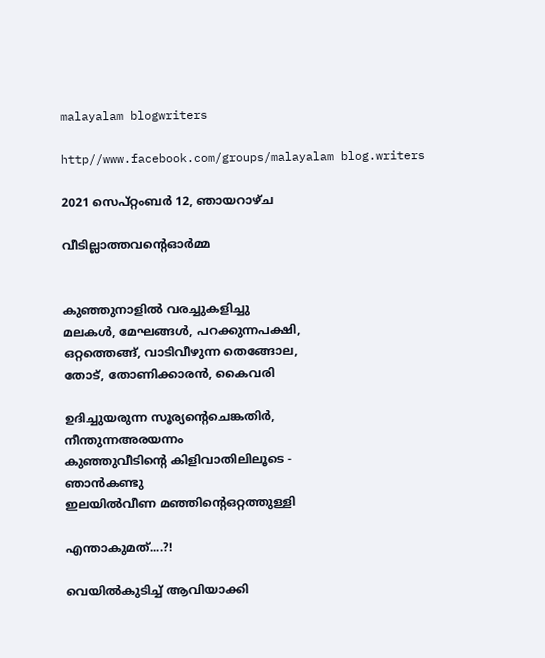malayalam blogwriters

http//www.facebook.com/groups/malayalam blog.writers

2021 സെപ്റ്റംബർ 12, ഞായറാഴ്‌ച

വീടില്ലാത്തവൻ്റെഓർമ്മ


കുഞ്ഞുനാളിൽ വരച്ചുകളിച്ചു
മലകൾ, മേഘങ്ങൾ, പറക്കുന്നപക്ഷി,
ഒറ്റത്തെങ്ങ്, വാടിവീഴുന്ന തെങ്ങോല,
തോട്, തോണിക്കാരൻ, കൈവരി

ഉദിച്ചുയരുന്ന സൂര്യൻ്റെചെങ്കതിർ,
നീന്തുന്നഅരയന്നം
കുഞ്ഞുവീടിൻ്റെ കിളിവാതിലിലൂടെ -
ഞാൻകണ്ടു
ഇലയിൽവീണ മഞ്ഞിൻ്റെഒറ്റത്തുള്ളി

എന്താകുമത്....?!

വെയിൽകുടിച്ച് ആവിയാക്കി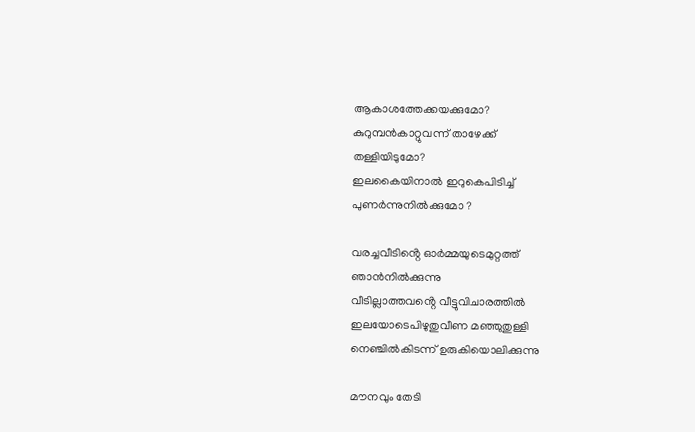ആകാശത്തേക്കയക്കുമോ?
കുറുമ്പൻകാറ്റുവന്ന് താഴേക്ക്
തള്ളിയിടുമോ?
ഇലകൈയിനാൽ ഇറുകെപിടിച്ച്
പുണർന്നുനിൽക്കുമോ ?

വരച്ചവീടിൻ്റെ ഓർമ്മയുടെമുറ്റത്ത്
ഞാൻനിൽക്കുന്നു
വീടില്ലാത്തവൻ്റെ വീട്ടുവിചാരത്തിൽ
ഇലയോടെപിഴുതുവീണ മഞ്ഞുതുള്ളി
നെഞ്ചിൽകിടന്ന് ഉരുകിയൊലിക്കുന്നു

മൗനവും തേടി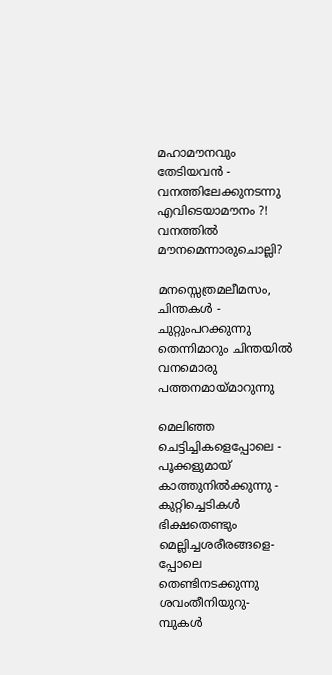മഹാമൗനവും തേടിയവൻ -
വനത്തിലേക്കുനടന്നു
എവിടെയാമൗനം ?!
വനത്തിൽ മൗനമെന്നാരുചൊല്ലി?

മനസ്സെത്രമലീമസം, ചിന്തകൾ -
ചുറ്റുംപറക്കുന്നു
തെന്നിമാറും ചിന്തയിൽ
വനമൊരു പത്തനമായ്മാറുന്നു

മെലിഞ്ഞ ചെട്ടിച്ചികളെപ്പോലെ -
പൂക്കളുമായ് കാത്തുനിൽക്കുന്നു -
കുറ്റിച്ചെടികൾ
ഭിക്ഷതെണ്ടും മെല്ലിച്ചശരീരങ്ങളെ-
പ്പോലെ
തെണ്ടിനടക്കുന്നു ശവംതീനിയുറു-
മ്പുകൾ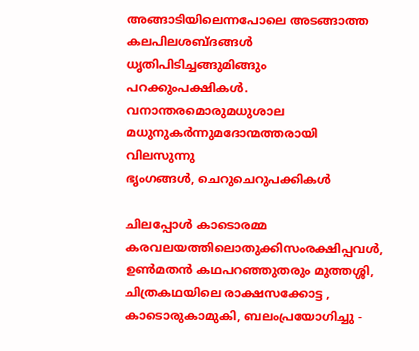അങ്ങാടിയിലെന്നപോലെ അടങ്ങാത്ത
കലപിലശബ്ദങ്ങൾ
ധൃതിപിടിച്ചങ്ങുമിങ്ങും പറക്കുംപക്ഷികൾ.
വനാന്തരമൊരുമധുശാല
മധുനുകർന്നുമദോന്മത്തരായി വിലസുന്നു
ഭൃംഗങ്ങൾ, ചെറുചെറുപക്കികൾ

ചിലപ്പോൾ കാടൊരമ്മ
കരവലയത്തിലൊതുക്കിസംരക്ഷിപ്പവൾ,
ഉൺമതൻ കഥപറഞ്ഞുതരും മുത്തശ്ശി,
ചിത്രകഥയിലെ രാക്ഷസക്കോട്ട ,
കാടൊരുകാമുകി, ബലംപ്രയോഗിച്ചു -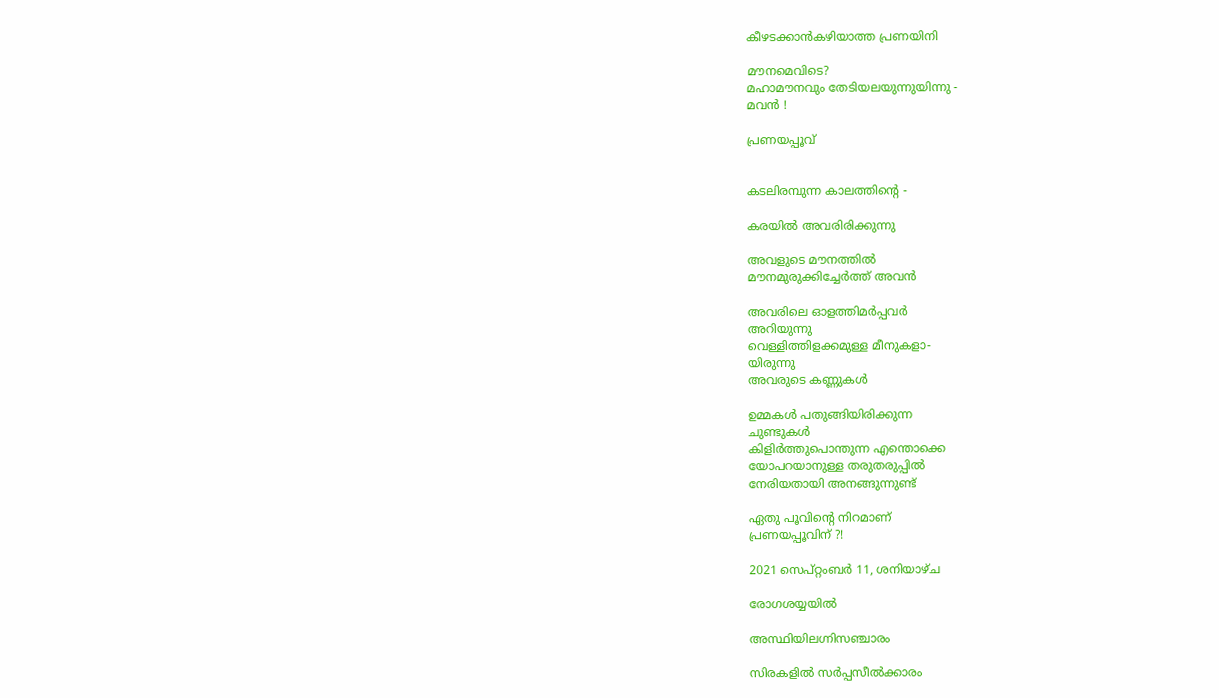കീഴടക്കാൻകഴിയാത്ത പ്രണയിനി

മൗനമെവിടെ?
മഹാമൗനവും തേടിയലയുന്നുയിന്നു -
മവൻ !

പ്രണയപ്പൂവ്


കടലിരമ്പുന്ന കാലത്തിൻ്റെ -

കരയിൽ അവരിരിക്കുന്നു

അവളുടെ മൗനത്തിൽ
മൗനമുരുക്കിച്ചേർത്ത് അവൻ

അവരിലെ ഓളത്തിമർപ്പവർ
അറിയുന്നു
വെള്ളിത്തിളക്കമുള്ള മീനുകളാ-
യിരുന്നു
അവരുടെ കണ്ണുകൾ

ഉമ്മകൾ പതുങ്ങിയിരിക്കുന്ന
ചുണ്ടുകൾ
കിളിർത്തുപൊന്തുന്ന എന്തൊക്കെ
യോപറയാനുള്ള തരുതരുപ്പിൽ
നേരിയതായി അനങ്ങുന്നുണ്ട്

ഏതു പൂവിൻ്റെ നിറമാണ്
പ്രണയപ്പൂവിന് ?!

2021 സെപ്റ്റംബർ 11, ശനിയാഴ്‌ച

രോഗശയ്യയിൽ

അസ്ഥിയിലഗ്നിസഞ്ചാരം

സിരകളിൽ സർപ്പസീൽക്കാരം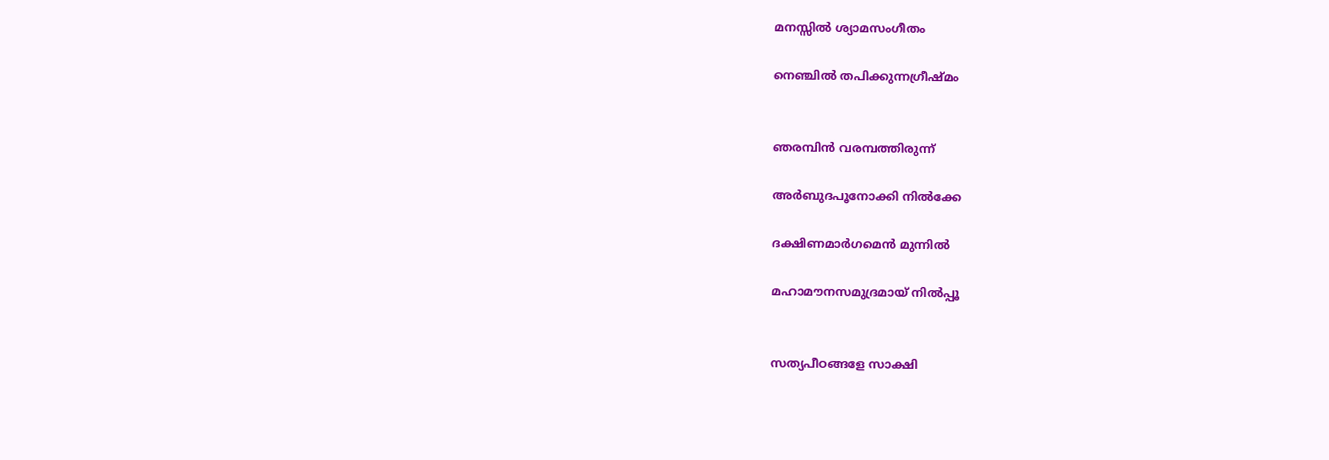മനസ്സിൽ ശ്യാമസംഗീതം

നെഞ്ചിൽ തപിക്കുന്നഗ്രീഷ്മം


ഞരമ്പിൻ വരമ്പത്തിരുന്ന്

അർബുദപൂനോക്കി നിൽക്കേ

ദക്ഷിണമാർഗമെൻ മുന്നിൽ

മഹാമൗനസമുദ്രമായ് നിൽപ്പൂ


സത്യപീഠങ്ങളേ സാക്ഷി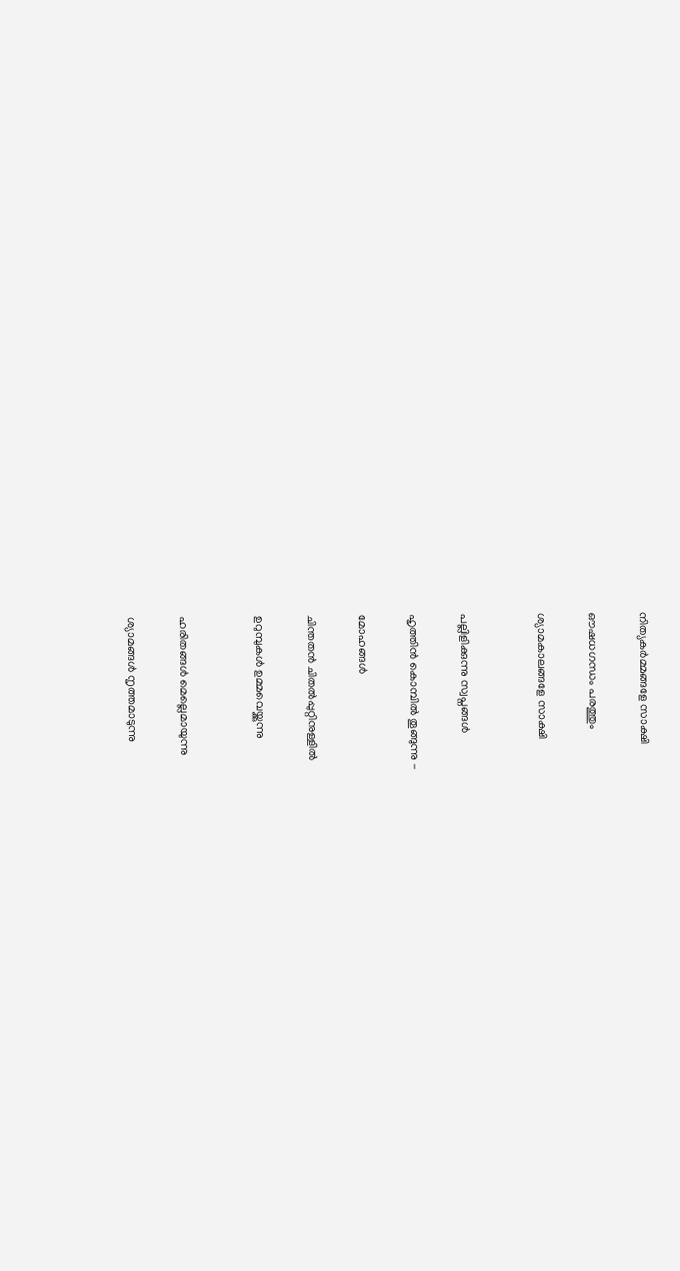നിത്യകർമ്മങ്ങളേ സാക്ഷി

ഔഷധഗന്ധം പരത്തും

ശ്യാമകാലങ്ങളേ സാക്ഷി


പല്ലിളിക്കുന്നു സ്വപ്നങ്ങൾ

ഹൃത്തിൻ കൊമ്പിൽ തൂങ്ങുന്നു -

മോഹങ്ങൾ

ചിന്തതൻ ചിതൽപ്പുറ്റിനുള്ളിൽ

ഉറുമ്പുകൾ ഉമ്മവെയ്ക്കുന്നു


ഹരിതങ്ങൾ മെല്ലെമായുന്നു

ശ്യാമങ്ങൾ നൃത്തമാടുന്നു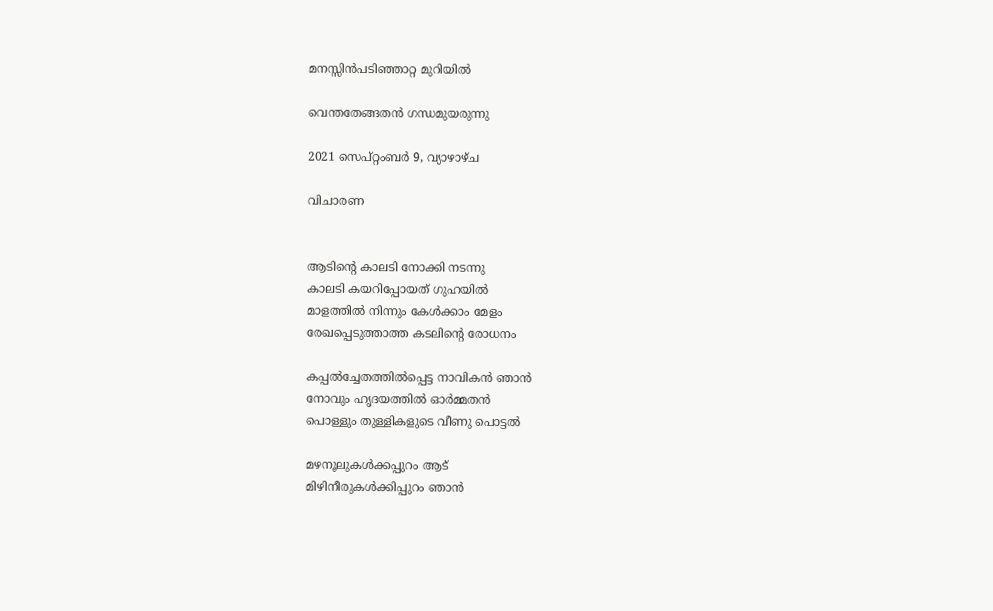മനസ്സിൻപടിഞ്ഞാറ്റ മുറിയിൽ

വെന്തതേങ്ങതൻ ഗന്ധമുയരുന്നു

2021 സെപ്റ്റംബർ 9, വ്യാഴാഴ്‌ച

വിചാരണ


ആടിൻ്റെ കാലടി നോക്കി നടന്നു
കാലടി കയറിപ്പോയത് ഗുഹയിൽ
മാളത്തിൽ നിന്നും കേൾക്കാം മേളം
രേഖപ്പെടുത്താത്ത കടലിൻ്റെ രോധനം

കപ്പൽച്ചേതത്തിൽപ്പെട്ട നാവികൻ ഞാൻ
നോവും ഹൃദയത്തിൽ ഓർമ്മതൻ
പൊള്ളും തുള്ളികളുടെ വീണു പൊട്ടൽ

മഴനൂലുകൾക്കപ്പുറം ആട്
മിഴിനീരുകൾക്കിപ്പുറം ഞാൻ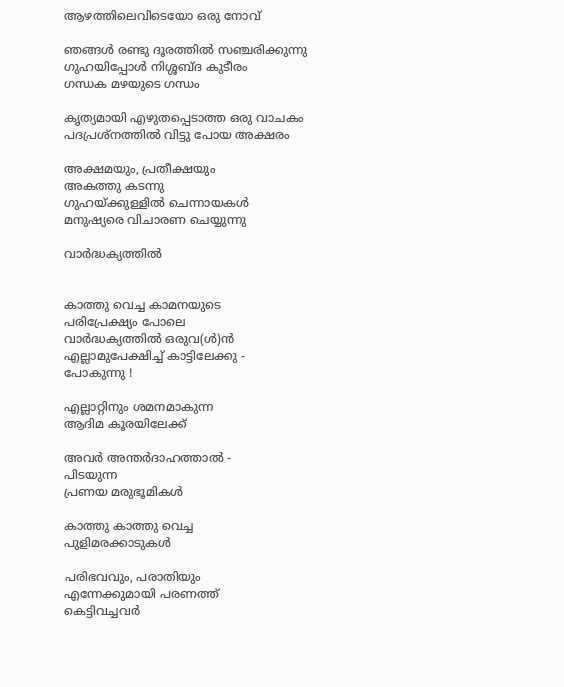ആഴത്തിലെവിടെയോ ഒരു നോവ്

ഞങ്ങൾ രണ്ടു ദൂരത്തിൽ സഞ്ചരിക്കുന്നു
ഗുഹയിപ്പോൾ നിശ്ശബ്ദ കുടീരം
ഗന്ധക മഴയുടെ ഗന്ധം

കൃത്യമായി എഴുതപ്പെടാത്ത ഒരു വാചകം
പദപ്രശ്നത്തിൽ വിട്ടു പോയ അക്ഷരം

അക്ഷമയും, പ്രതീക്ഷയും
അകത്തു കടന്നു
ഗുഹയ്ക്കുള്ളിൽ ചെന്നായകൾ
മനുഷ്യരെ വിചാരണ ചെയ്യുന്നു

വാർദ്ധക്യത്തിൽ


കാത്തു വെച്ച കാമനയുടെ
പരിപ്രേക്ഷ്യം പോലെ
വാർദ്ധക്യത്തിൽ ഒരുവ(ൾ)ൻ
എല്ലാമുപേക്ഷിച്ച് കാട്ടിലേക്കു -
പോകുന്നു !

എല്ലാറ്റിനും ശമനമാകുന്ന
ആദിമ കൂരയിലേക്ക്

അവർ അന്തർദാഹത്താൽ -
പിടയുന്ന
പ്രണയ മരുഭൂമികൾ

കാത്തു കാത്തു വെച്ച
പുളിമരക്കാടുകൾ

പരിഭവവും, പരാതിയും
എന്നേക്കുമായി പരണത്ത്
കെട്ടിവച്ചവർ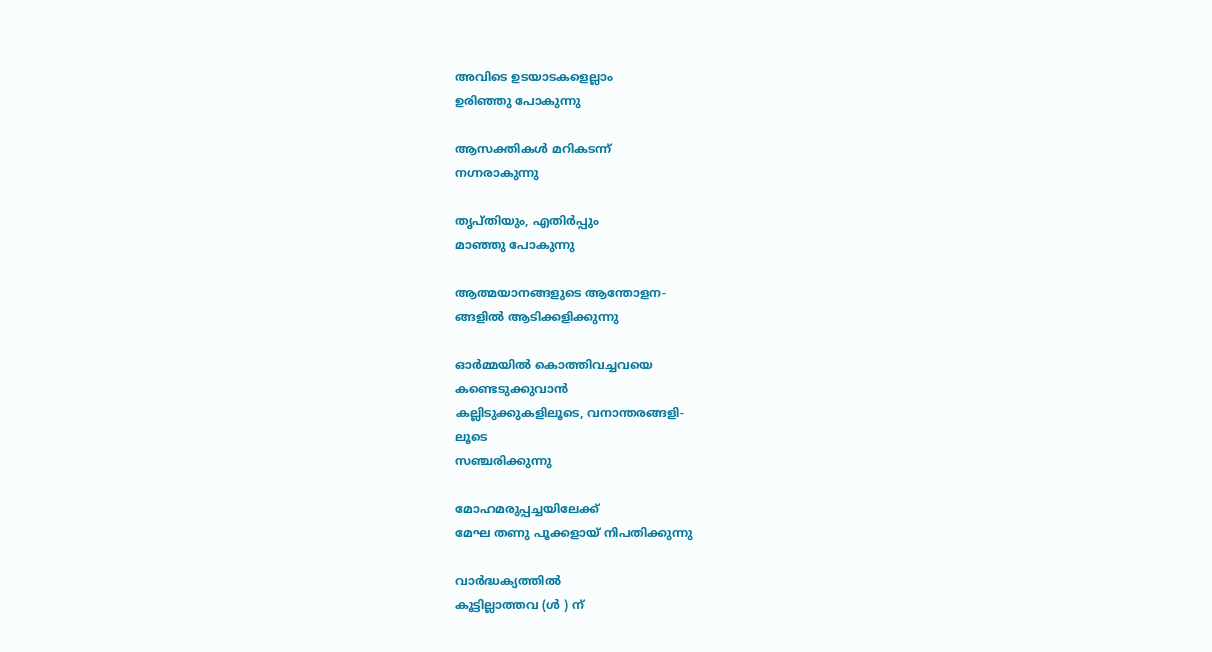അവിടെ ഉടയാടകളെല്ലാം
ഉരിഞ്ഞു പോകുന്നു

ആസക്തികൾ മറികടന്ന്
നഗ്നരാകുന്നു

തൃപ്തിയും, എതിർപ്പും
മാഞ്ഞു പോകുന്നു

ആത്മയാനങ്ങളുടെ ആന്തോളന-
ങ്ങളിൽ ആടിക്കളിക്കുന്നു

ഓർമ്മയിൽ കൊത്തിവച്ചവയെ
കണ്ടെടുക്കുവാൻ
കല്ലിടുക്കുകളിലൂടെ, വനാന്തരങ്ങളി-
ലൂടെ
സഞ്ചരിക്കുന്നു

മോഹമരുപ്പച്ചയിലേക്ക്
മേഘ തണു പൂക്കളായ് നിപതിക്കുന്നു

വാർദ്ധക്യത്തിൽ
കൂട്ടില്ലാത്തവ (ൾ ) ന്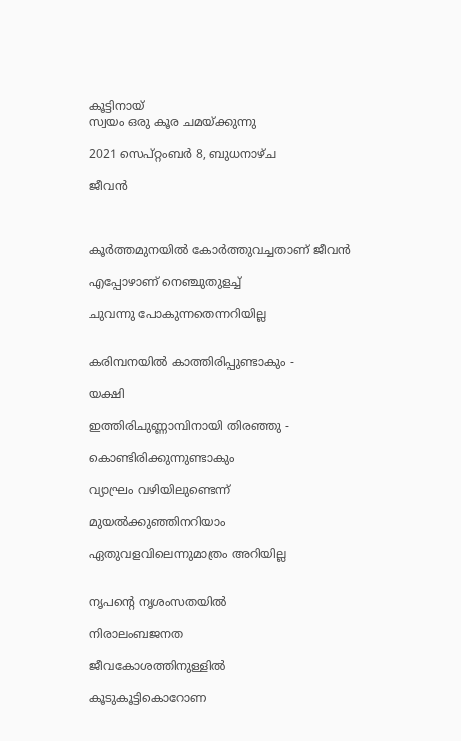കൂട്ടിനായ്
സ്വയം ഒരു കൂര ചമയ്ക്കുന്നു

2021 സെപ്റ്റംബർ 8, ബുധനാഴ്‌ച

ജീവൻ



കൂർത്തമുനയിൽ കോർത്തുവച്ചതാണ് ജീവൻ

എപ്പോഴാണ് നെഞ്ചുതുളച്ച്

ചുവന്നു പോകുന്നതെന്നറിയില്ല


കരിമ്പനയിൽ കാത്തിരിപ്പുണ്ടാകും -

യക്ഷി

ഇത്തിരിചുണ്ണാമ്പിനായി തിരഞ്ഞു -

കൊണ്ടിരിക്കുന്നുണ്ടാകും

വ്യാഘ്രം വഴിയിലുണ്ടെന്ന്

മുയൽക്കുഞ്ഞിനറിയാം

ഏതുവളവിലെന്നുമാത്രം അറിയില്ല


നൃപൻ്റെ നൃശംസതയിൽ

നിരാലംബജനത

ജീവകോശത്തിനുള്ളിൽ

കൂടുകൂട്ടികൊറോണ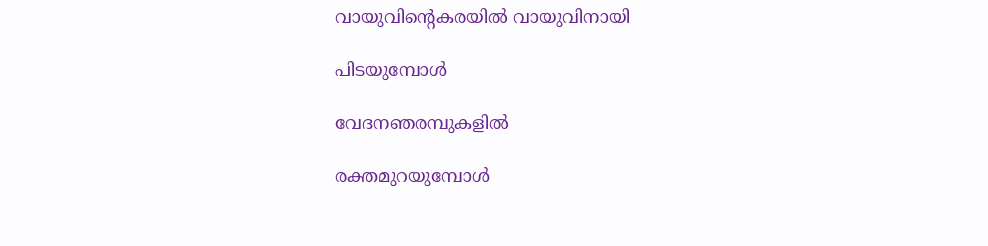വായുവിൻ്റെകരയിൽ വായുവിനായി

പിടയുമ്പോൾ

വേദനഞരമ്പുകളിൽ

രക്തമുറയുമ്പോൾ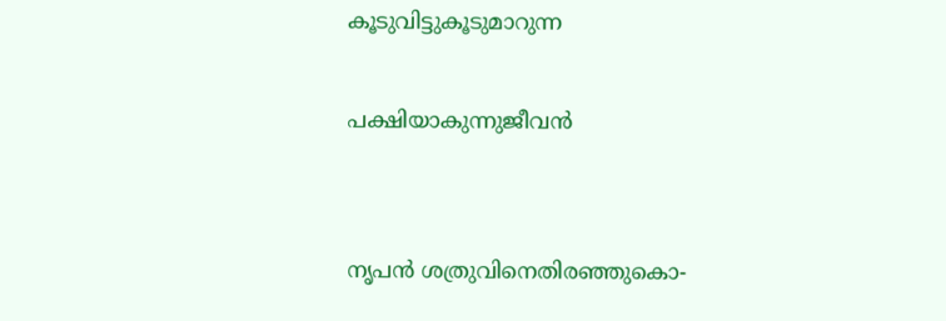കൂടുവിട്ടുകൂടുമാറുന്ന

പക്ഷിയാകുന്നുജീവൻ


നൃപൻ ശത്രുവിനെതിരഞ്ഞുകൊ-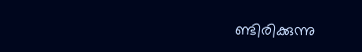ണ്ടിരിക്കുന്നു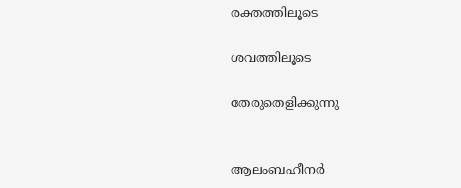രക്തത്തിലൂടെ

ശവത്തിലൂടെ

തേരുതെളിക്കുന്നു


ആലംബഹീനർ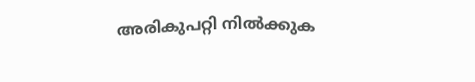അരികുപറ്റി നിൽക്കുക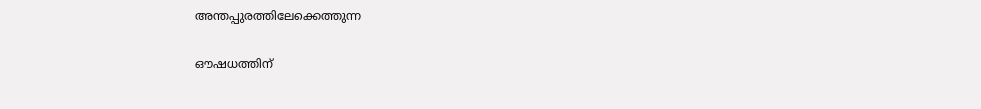അന്തപ്പുരത്തിലേക്കെത്തുന്ന

ഔഷധത്തിന്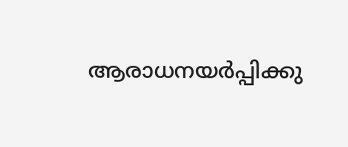ആരാധനയർപ്പിക്കു